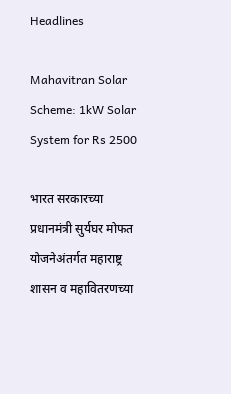Headlines

Mahavitran Solar Scheme: 1kW Solar System for Rs 2500

भारत सरकारच्या प्रधानमंत्री सुर्यघर मोफत योजनेअंतर्गत महाराष्ट्र शासन व महावितरणच्या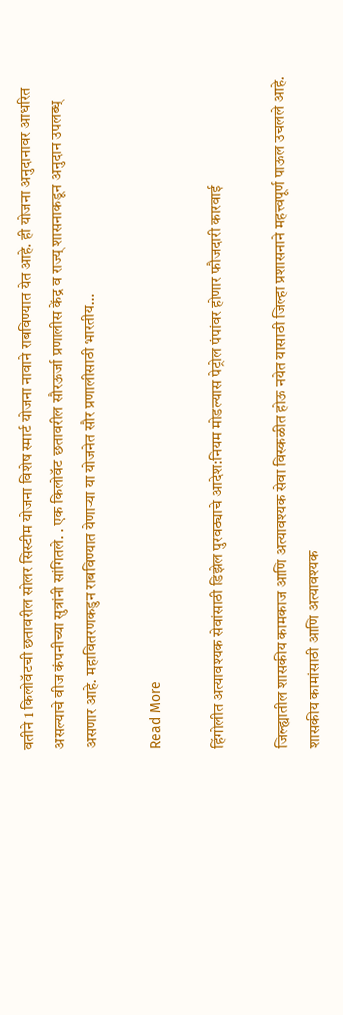वतीने 1 किलोवॅटची छतावरील सोलर सिस्टीम योजना विशेष स्मार्ट योजना नावाने राबविण्यात येत आहे. ही योजना अनुदानावर आधरित असल्याचे वीज कंपनीच्या सुत्रांनी सांगितले. . एक किलोवॅट छतावरील सौरऊर्जा प्रणालीस केंद्र व राज्य् शासनाकडून अनुदान उपलब्ध् असणार आहे. महावितरणकडुन राबविण्यात येणाऱ्या या योजनेत सौर प्रणालीसाठी भारतीय…

Read More

हिंगोलीत अत्यावश्यक सेवांसाठी डिझेल पुरवठ्याचे आदेश:नियम मोडल्यास पेट्रोल पंपांवर होणार फौजदारी कारवाई

जिल्ह्यातील शासकीय कामकाज आणि अत्यावश्यक सेवा विस्कळीत होऊ नयेत यासाठी जिल्हा प्रशासनाने महत्त्वपूर्ण पाऊल उचलले आहे. शासकीय कामांसाठी आणि अत्यावश्यक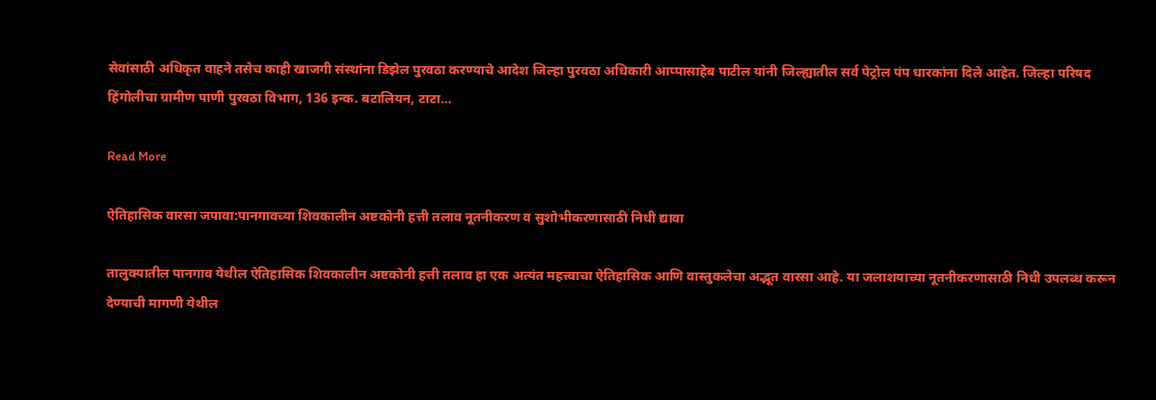सेवांसाठी अधिकृत वाहने तसेच काही खाजगी संस्थांना डिझेल पुरवठा करण्याचे आदेश जिल्हा पुरवठा अधिकारी आप्पासाहेब पाटील यांनी जिल्ह्यातील सर्व पेट्रोल पंप धारकांना दिले आहेत. जिल्हा परिषद हिंगोलीचा ग्रामीण पाणी पुरवठा विभाग, 136 इन्क. बटालियन, टाटा…

Read More

ऐतिहासिक वारसा जपावा:पानगावच्या शिवकालीन अष्टकोनी हत्ती तलाव नूतनीकरण व सुशोभीकरणासाठी निधी द्यावा

तालुक्यातील पानगाव येथील ऐतिहासिक शिवकालीन अष्टकोनी हत्ती तलाव हा एक अत्यंत महत्त्वाचा ऐतिहासिक आणि वास्तुकलेचा अद्भूत वारसा आहे. या जलाशयाच्या नूतनीकरणासाठी निधी उपलब्ध करून देण्याची मागणी येथील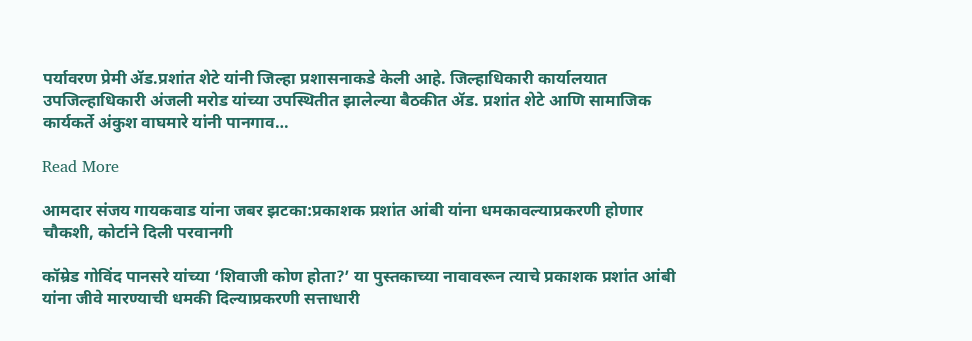पर्यावरण प्रेमी ॲड.प्रशांत शेटे यांनी जिल्हा प्रशासनाकडे केली आहे. जिल्हाधिकारी कार्यालयात उपजिल्हाधिकारी अंजली मरोड यांच्या उपस्थितीत झालेल्या बैठकीत ॲड. प्रशांत शेटे आणि सामाजिक कार्यकर्ते अंकुश वाघमारे यांनी पानगाव…

Read More

आमदार संजय गायकवाड यांना जबर झटका:प्रकाशक प्रशांत आंबी यांना धमकावल्याप्रकरणी होणार चौकशी, कोर्टाने दिली परवानगी

कॉम्रेड गोविंद पानसरे यांच्या ‘शिवाजी कोण होता?’ या पुस्तकाच्या नावावरून त्याचे प्रकाशक प्रशांत आंबी यांना जीवे मारण्याची धमकी दिल्याप्रकरणी सत्ताधारी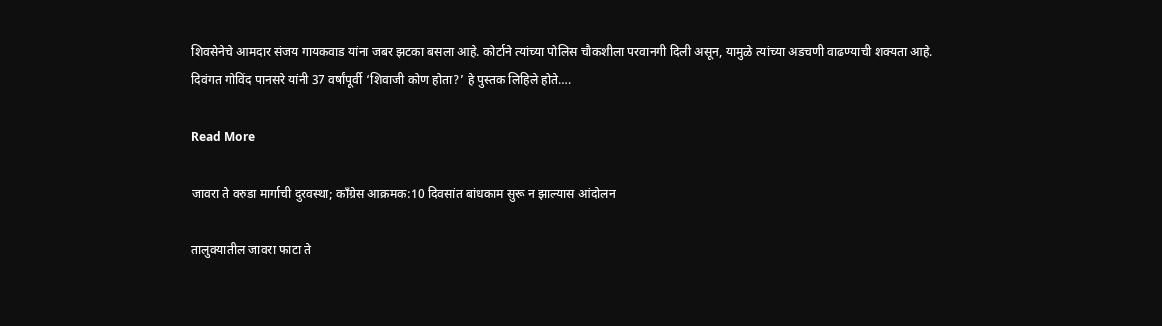शिवसेनेचे आमदार संजय गायकवाड यांना जबर झटका बसला आहे. कोर्टाने त्यांच्या पोलिस चौकशीला परवानगी दिली असून, यामुळे त्यांच्या अडचणी वाढण्याची शक्यता आहे. दिवंगत गोविंद पानसरे यांनी 37 वर्षांपूर्वी ‘शिवाजी कोण होता?’ हे पुस्तक लिहिले होते….

Read More

जावरा ते वरुडा मार्गाची दुरवस्था; काँग्रेस आक्रमक:10 दिवसांत बांधकाम सुरू न झाल्यास आंदोलन

तालुक्यातील जावरा फाटा ते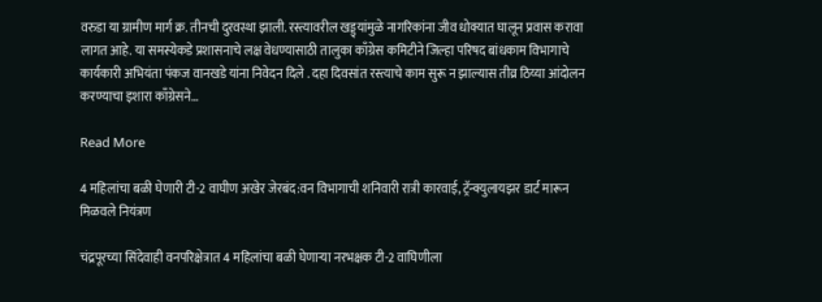वरुडा या ग्रामीण मार्ग क्र. तीनची दुरवस्था झाली. रस्त्यावरील खड्ड्यांमुळे नागरिकांना जीव धोक्यात घालून प्रवास करावा लागत आहे. या समस्येकडे प्रशासनाचे लक्ष वेधण्यासाठी तालुका काँग्रेस कमिटीने जिल्हा परिषद बांधकाम विभागाचे कार्यकारी अभियंता पंकज वानखडे यांना निवेदन दिले . दहा दिवसांत रस्त्याचे काम सुरू न झाल्यास तीव्र ठिय्या आंदोलन करण्याचा इशारा काँग्रेसने…

Read More

4 महिलांचा बळी घेणारी टी-2 वाघीण अखेर जेरबंद:वन विभागाची शनिवारी रात्री कारवाई, ट्रॅन्क्युलायझर डार्ट मारून मिळवले नियंत्रण

चंद्रपूरच्या सिंदेवाही वनपरिक्षेत्रात 4 महिलांचा बळी घेणाऱ्या नरभक्षक टी-2 वाघिणीला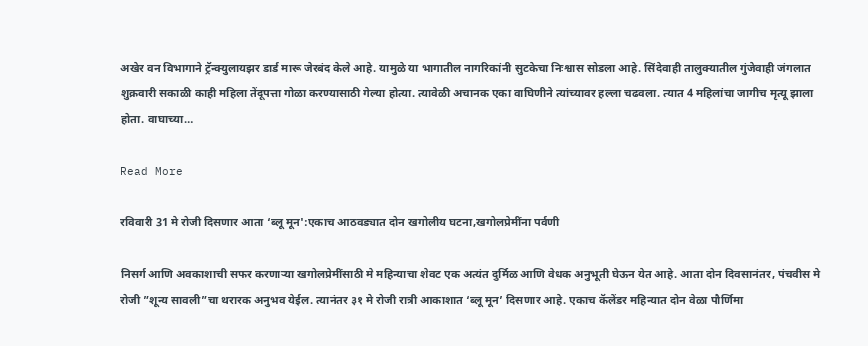अखेर वन विभागाने ट्रॅन्क्युलायझर डार्ड मारू जेरबंद केले आहे. यामुळे या भागातील नागरिकांनी सुटकेचा निःश्वास सोडला आहे. सिंदेवाही तालुक्यातील गुंजेवाही जंगलात शुक्रवारी सकाळी काही महिला तेंदूपत्ता गोळा करण्यासाठी गेल्या होत्या. त्यावेळी अचानक एका वाघिणीने त्यांच्यावर हल्ला चढवला. त्यात 4 महिलांचा जागीच मृत्यू झाला होता. वाघाच्या…

Read More

रविवारी 31 मे रोजी दिसणार आता ‘ब्लू मून':एकाच आठवड्यात दोन खगोलीय घटना,खगोलप्रेमींना पर्वणी

निसर्ग आणि अवकाशाची सफर करणाऱ्या खगोलप्रेमींसाठी मे महिन्याचा शेवट एक अत्यंत दुर्मिळ आणि वेधक अनुभूती घेऊन येत आहे. आता दोन दिवसानंतर, पंचवीस मे रोजी ”शून्य सावली”चा थरारक अनुभव येईल. त्यानंतर ३१ मे रोजी रात्री आकाशात ‘ब्लू मून’ दिसणार आहे. एकाच कॅलेंडर महिन्यात दोन वेळा पौर्णिमा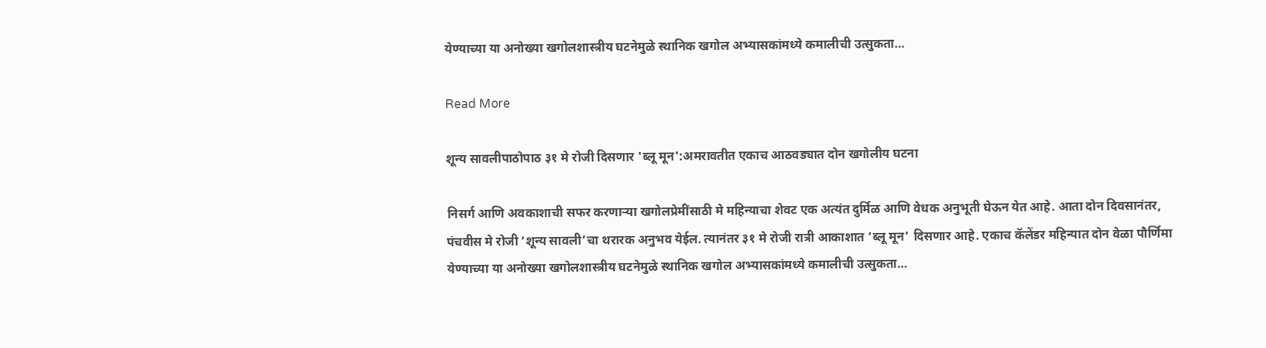येण्याच्या या अनोख्या खगोलशास्त्रीय घटनेमुळे स्थानिक खगोल अभ्यासकांमध्ये कमालीची उत्सुकता…

Read More

शून्य सावलीपाठोपाठ ३१ मे रोजी दिसणार 'ब्लू मून':अमरावतीत एकाच आठवड्यात दोन खगोलीय घटना

निसर्ग आणि अवकाशाची सफर करणाऱ्या खगोलप्रेमींसाठी मे महिन्याचा शेवट एक अत्यंत दुर्मिळ आणि वेधक अनुभूती घेऊन येत आहे. आता दोन दिवसानंतर, पंचवीस मे रोजी ‘शून्य सावली’चा थरारक अनुभव येईल. त्यानंतर ३१ मे रोजी रात्री आकाशात ‘ब्लू मून’ दिसणार आहे. एकाच कॅलेंडर महिन्यात दोन वेळा पौर्णिमा येण्याच्या या अनोख्या खगोलशास्त्रीय घटनेमुळे स्थानिक खगोल अभ्यासकांमध्ये कमालीची उत्सुकता…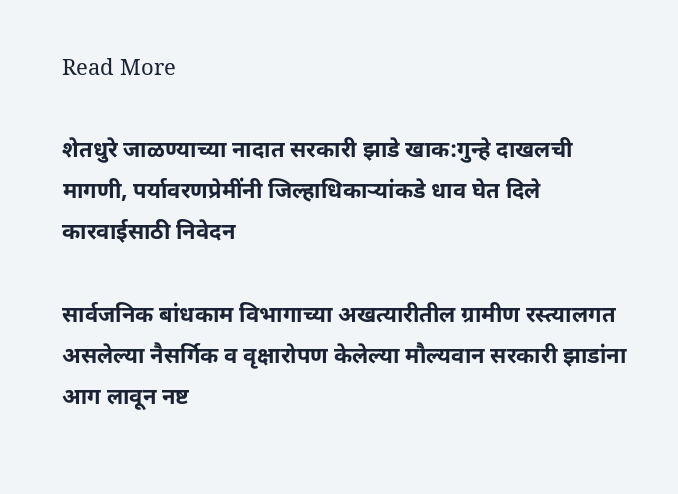Read More

शेतधुरे जाळण्याच्या नादात सरकारी झाडे खाक:गुन्हे दाखलची मागणी, पर्यावरणप्रेमींनी जिल्हाधिकाऱ्यांकडे धाव घेत दिले कारवाईसाठी निवेदन

सार्वजनिक बांधकाम विभागाच्या अखत्यारीतील ग्रामीण रस्त्यालगत असलेल्या नैसर्गिक व वृक्षारोपण केलेल्या मौल्यवान सरकारी झाडांना आग लावून नष्ट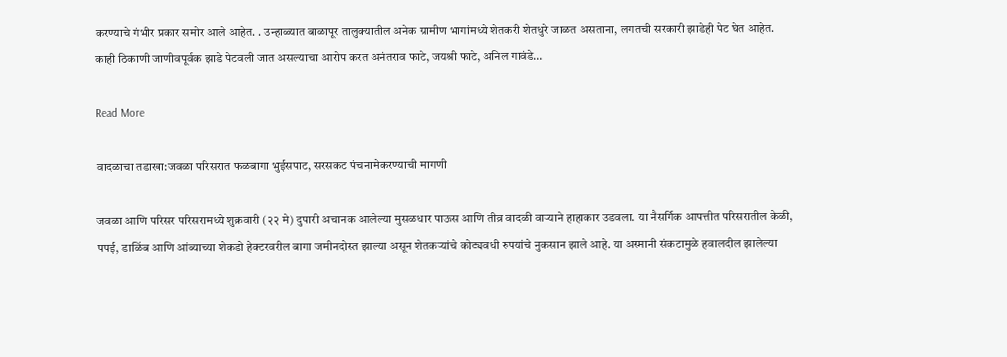करण्याचे गंभीर प्रकार समोर आले आहेत. . उन्हाळ्यात बाळापूर तालुक्यातील अनेक ग्रामीण भागांमध्ये शेतकरी शेतधुरे जाळत असताना, लगतची सरकारी झाडेही पेट घेत आहेत. काही ठिकाणी जाणीवपूर्वक झाडे पेटवली जात असल्याचा आरोप करत अनंतराव फाटे, जयश्री फाटे, अनिल गावंडे…

Read More

वादळाचा तडाखा:जवळा परिसरात फळबागा भुईसपाट, सरसकट पंचनामेकरण्याची मागणी

जवळा आणि परिसर परिसरामध्ये शुक्रवारी (२२ मे) दुपारी अचानक आलेल्या मुसळधार पाऊस आणि तीव्र वादळी वाऱ्याने हाहाकार उडवला. या नैसर्गिक आपत्तीत परिसरातील केळी, पपई, डाळिंब आणि आंब्याच्या शेकडो हेक्टरवरील बागा जमीनदोस्त झाल्या असून शेतकऱ्यांचे कोट्यवधी रुपयांचे नुकसान झाले आहे. या अस्मानी संकटामुळे हवालदील झालेल्या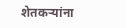शेतकऱ्यांना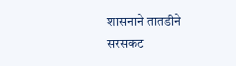शासनाने तातडीने सरसकट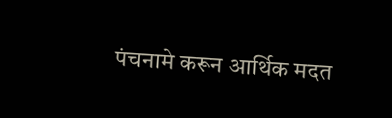पंचनामे करून आर्थिक मदत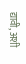द्यावी, अशी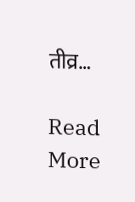तीव्र…

Read More